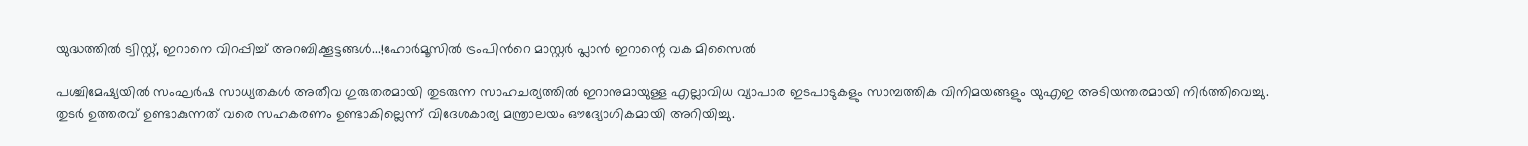യുദ്ധത്തിൽ ട്വിസ്റ്റ്, ഇറാനെ വിറപ്പിച്ച് അറബിക്കൂട്ടങ്ങൾ...!ഹോർമൂസിൽ ട്രംപിൻറെ മാസ്റ്റർ പ്ലാൻ ഇറാന്റെ വക മിസൈൽ

പശ്ചിമേഷ്യയിൽ സംഘർഷ സാധ്യതകൾ അതീവ ഗുരുതരമായി തുടരുന്ന സാഹചര്യത്തിൽ ഇറാനുമായുള്ള എല്ലാവിധ വ്യാപാര ഇടപാടുകളും സാമ്പത്തിക വിനിമയങ്ങളും യുഎഇ അടിയന്തരമായി നിർത്തിവെച്ചു. തുടർ ഉത്തരവ് ഉണ്ടാകുന്നത് വരെ സഹകരണം ഉണ്ടാകില്ലെന്ന് വിദേശകാര്യ മന്ത്രാലയം ഔദ്യോഗികമായി അറിയിച്ചു.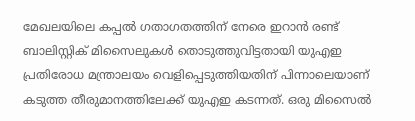മേഖലയിലെ കപ്പൽ ഗതാഗതത്തിന് നേരെ ഇറാൻ രണ്ട് ബാലിസ്റ്റിക് മിസൈലുകൾ തൊടുത്തുവിട്ടതായി യുഎഇ പ്രതിരോധ മന്ത്രാലയം വെളിപ്പെടുത്തിയതിന് പിന്നാലെയാണ് കടുത്ത തീരുമാനത്തിലേക്ക് യുഎഇ കടന്നത്. ഒരു മിസൈൽ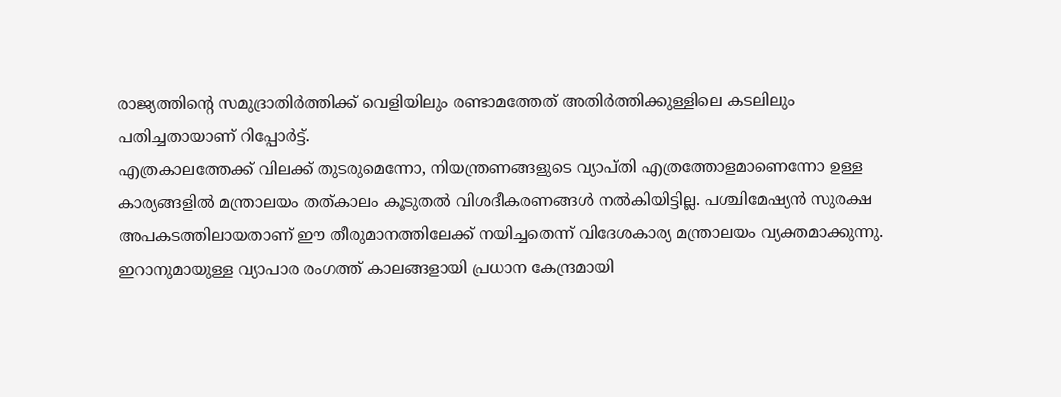രാജ്യത്തിന്റെ സമുദ്രാതിർത്തിക്ക് വെളിയിലും രണ്ടാമത്തേത് അതിർത്തിക്കുള്ളിലെ കടലിലും പതിച്ചതായാണ് റിപ്പോർട്ട്.
എത്രകാലത്തേക്ക് വിലക്ക് തുടരുമെന്നോ, നിയന്ത്രണങ്ങളുടെ വ്യാപ്തി എത്രത്തോളമാണെന്നോ ഉള്ള കാര്യങ്ങളിൽ മന്ത്രാലയം തത്കാലം കൂടുതൽ വിശദീകരണങ്ങൾ നൽകിയിട്ടില്ല. പശ്ചിമേഷ്യൻ സുരക്ഷ അപകടത്തിലായതാണ് ഈ തീരുമാനത്തിലേക്ക് നയിച്ചതെന്ന് വിദേശകാര്യ മന്ത്രാലയം വ്യക്തമാക്കുന്നു. ഇറാനുമായുള്ള വ്യാപാര രംഗത്ത് കാലങ്ങളായി പ്രധാന കേന്ദ്രമായി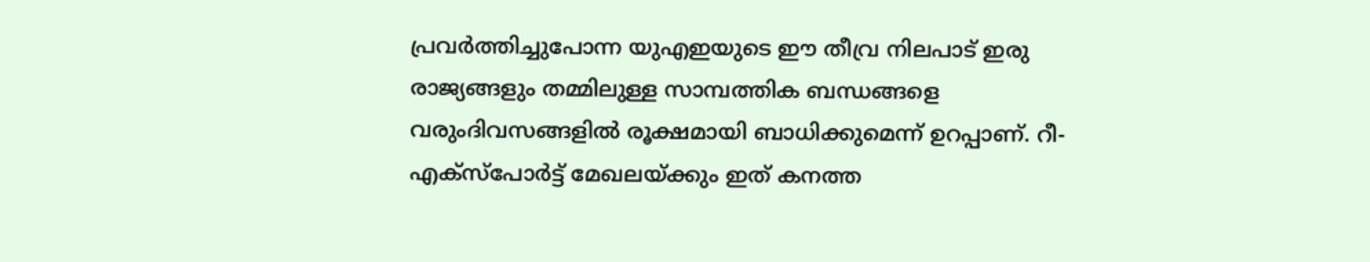പ്രവർത്തിച്ചുപോന്ന യുഎഇയുടെ ഈ തീവ്ര നിലപാട് ഇരു രാജ്യങ്ങളും തമ്മിലുള്ള സാമ്പത്തിക ബന്ധങ്ങളെ വരുംദിവസങ്ങളിൽ രൂക്ഷമായി ബാധിക്കുമെന്ന് ഉറപ്പാണ്. റീ-എക്സ്പോർട്ട് മേഖലയ്ക്കും ഇത് കനത്ത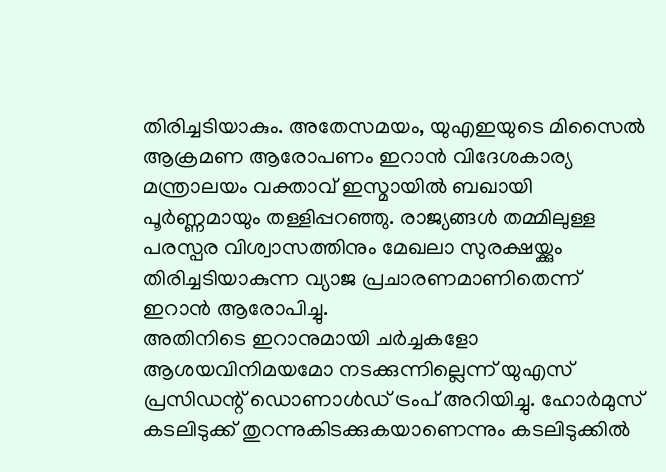തിരിച്ചടിയാകും. അതേസമയം, യുഎഇയുടെ മിസൈൽ ആക്രമണ ആരോപണം ഇറാൻ വിദേശകാര്യ മന്ത്രാലയം വക്താവ് ഇസ്മായിൽ ബഖായി പൂർണ്ണമായും തള്ളിപ്പറഞ്ഞു. രാജ്യങ്ങൾ തമ്മിലുള്ള പരസ്പര വിശ്വാസത്തിനും മേഖലാ സുരക്ഷയ്ക്കും തിരിച്ചടിയാകുന്ന വ്യാജ പ്രചാരണമാണിതെന്ന് ഇറാൻ ആരോപിച്ചു.
അതിനിടെ ഇറാനുമായി ചർച്ചകളോ ആശയവിനിമയമോ നടക്കുന്നില്ലെന്ന് യുഎസ് പ്രസിഡന്റ് ഡൊണാൾഡ് ട്രംപ് അറിയിച്ചു. ഹോർമുസ് കടലിടുക്ക് തുറന്നുകിടക്കുകയാണെന്നും കടലിടുക്കിൽ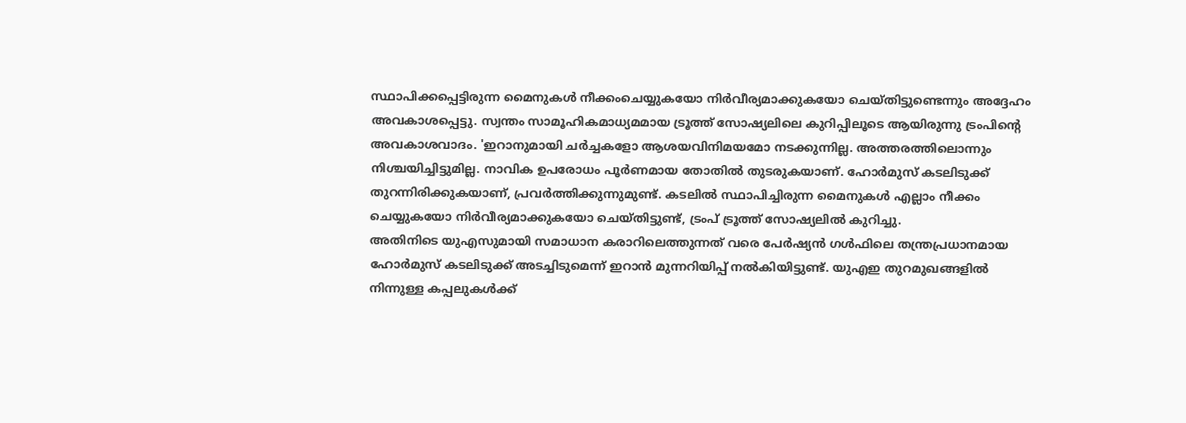സ്ഥാപിക്കപ്പെട്ടിരുന്ന മൈനുകൾ നീക്കംചെയ്യുകയോ നിർവീര്യമാക്കുകയോ ചെയ്തിട്ടുണ്ടെന്നും അദ്ദേഹം അവകാശപ്പെട്ടു. സ്വന്തം സാമൂഹികമാധ്യമമായ ട്രൂത്ത് സോഷ്യലിലെ കുറിപ്പിലൂടെ ആയിരുന്നു ട്രംപിന്റെ അവകാശവാദം. 'ഇറാനുമായി ചർച്ചകളോ ആശയവിനിമയമോ നടക്കുന്നില്ല. അത്തരത്തിലൊന്നും നിശ്ചയിച്ചിട്ടുമില്ല. നാവിക ഉപരോധം പൂർണമായ തോതിൽ തുടരുകയാണ്. ഹോർമുസ് കടലിടുക്ക് തുറന്നിരിക്കുകയാണ്, പ്രവർത്തിക്കുന്നുമുണ്ട്. കടലിൽ സ്ഥാപിച്ചിരുന്ന മൈനുകൾ എല്ലാം നീക്കം ചെയ്യുകയോ നിർവീര്യമാക്കുകയോ ചെയ്തിട്ടുണ്ട്, ട്രംപ് ട്രൂത്ത് സോഷ്യലിൽ കുറിച്ചു.
അതിനിടെ യുഎസുമായി സമാധാന കരാറിലെത്തുന്നത് വരെ പേർഷ്യൻ ഗൾഫിലെ തന്ത്രപ്രധാനമായ ഹോർമുസ് കടലിടുക്ക് അടച്ചിടുമെന്ന് ഇറാൻ മുന്നറിയിപ്പ് നൽകിയിട്ടുണ്ട്. യുഎഇ തുറമുഖങ്ങളിൽ നിന്നുള്ള കപ്പലുകൾക്ക്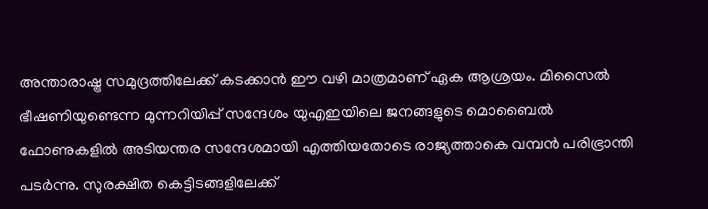അന്താരാഷ്ട്ര സമുദ്രത്തിലേക്ക് കടക്കാൻ ഈ വഴി മാത്രമാണ് ഏക ആശ്രയം. മിസൈൽ ഭീഷണിയുണ്ടെന്ന മുന്നറിയിപ്പ് സന്ദേശം യുഎഇയിലെ ജനങ്ങളുടെ മൊബൈൽ ഫോണുകളിൽ അടിയന്തര സന്ദേശമായി എത്തിയതോടെ രാജ്യത്താകെ വമ്പൻ പരിഭ്രാന്തി പടർന്നു. സുരക്ഷിത കെട്ടിടങ്ങളിലേക്ക്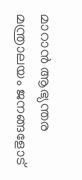മാറാൻ ആഭ്യന്തര മന്ത്രാലയം ജനങ്ങളോട്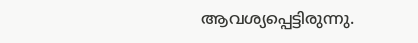ആവശ്യപ്പെട്ടിരുന്നു.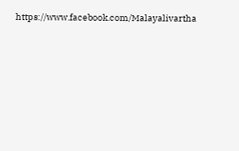https://www.facebook.com/Malayalivartha